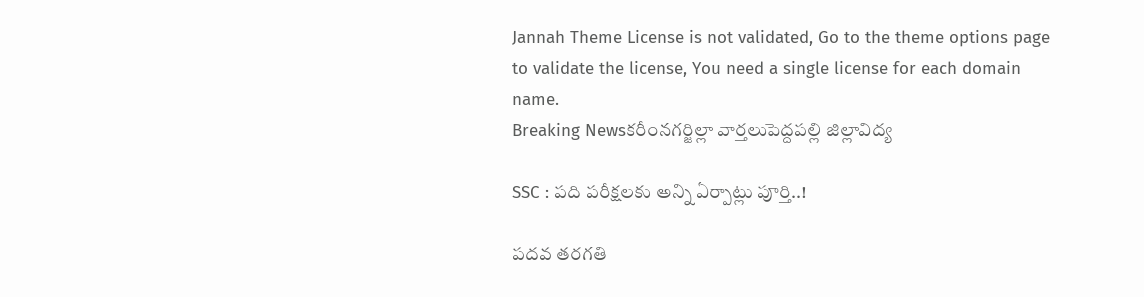Jannah Theme License is not validated, Go to the theme options page to validate the license, You need a single license for each domain name.
Breaking Newsకరీంనగర్జిల్లా వార్తలుపెద్దపల్లి జిల్లావిద్య

SSC : పది పరీక్షలకు అన్ని ఏర్పాట్లు పూర్తి..!

పదవ తరగతి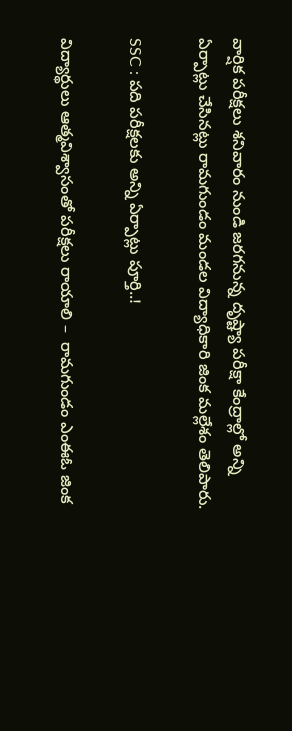వార్షిక పరీక్షలు శనివారం నుండి జరగనున్న దృష్ట్యా పరీక్షా కేంద్రాల్లో అన్ని ఏర్పాట్లు చేసినట్లు రామగుండం మండల విద్యాధికారి జింక మల్లేశం తెలిపారు.

SSC : పది పరీక్షలకు అన్ని ఏర్పాట్లు పూర్తి..!

విద్యార్థులు ఆత్మవిశ్వాసంతో పరీక్షలు రాయాలి –  రామగుండం ఎంఈఓ జింక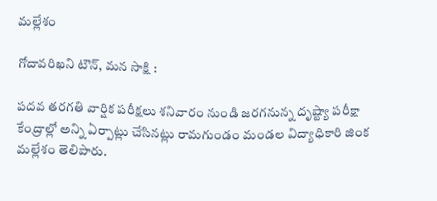మల్లేశం

గోదావరిఖని టౌన్, మన సాక్షి :

పదవ తరగతి వార్షిక పరీక్షలు శనివారం నుండి జరగనున్న దృష్ట్యా పరీక్షా కేంద్రాల్లో అన్ని ఏర్పాట్లు చేసినట్లు రామగుండం మండల విద్యాధికారి జింక మల్లేశం తెలిపారు.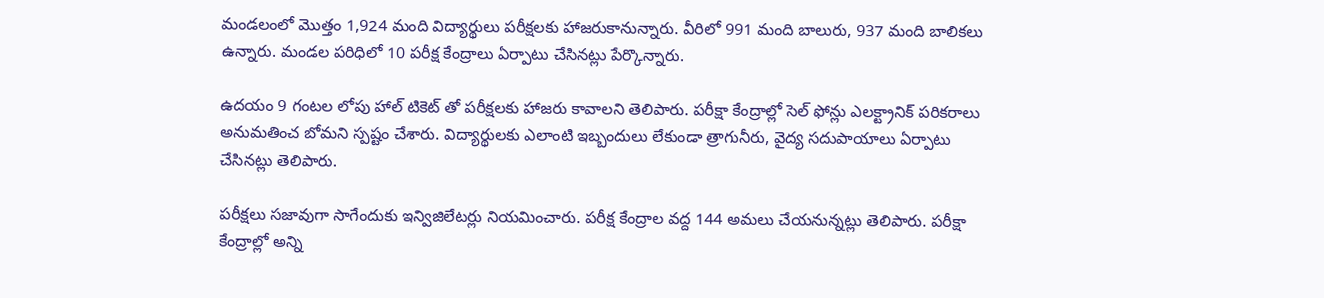మండలంలో మొత్తం 1,924 మంది విద్యార్థులు పరీక్షలకు హాజరుకానున్నారు. వీరిలో 991 మంది బాలురు, 937 మంది బాలికలు ఉన్నారు. మండల పరిధిలో 10 పరీక్ష కేంద్రాలు ఏర్పాటు చేసినట్లు పేర్కొన్నారు.

ఉదయం 9 గంటల లోపు హాల్ టికెట్ తో పరీక్షలకు హాజరు కావాలని తెలిపారు. పరీక్షా కేంద్రాల్లో సెల్ ఫోన్లు ఎలక్ట్రానిక్ పరికరాలు అనుమతించ బోమని స్పష్టం చేశారు. విద్యార్థులకు ఎలాంటి ఇబ్బందులు లేకుండా త్రాగునీరు, వైద్య సదుపాయాలు ఏర్పాటు చేసినట్లు తెలిపారు.

పరీక్షలు సజావుగా సాగేందుకు ఇన్విజిలేటర్లు నియమించారు. పరీక్ష కేంద్రాల వద్ద 144 అమలు చేయనున్నట్లు తెలిపారు. పరీక్షా కేంద్రాల్లో అన్ని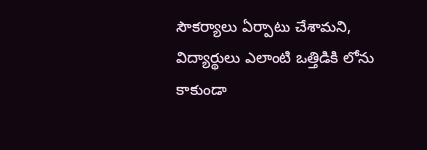సౌకర్యాలు ఏర్పాటు చేశామని, విద్యార్థులు ఎలాంటి ఒత్తిడికి లోను కాకుండా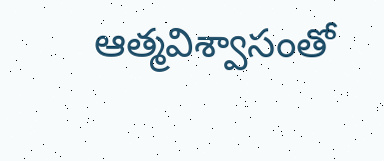ఆత్మవిశ్వాసంతో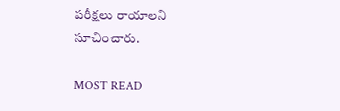పరీక్షలు రాయాలని సూచించారు.

MOST READ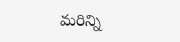మరిన్ని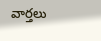వార్తలు